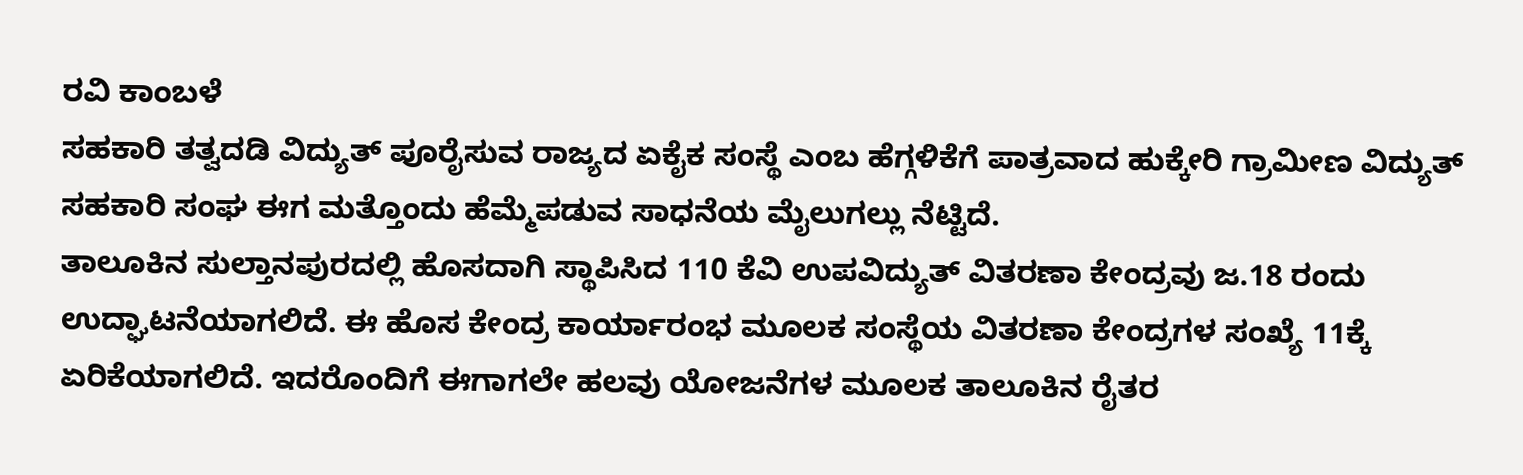ರವಿ ಕಾಂಬಳೆ
ಸಹಕಾರಿ ತತ್ವದಡಿ ವಿದ್ಯುತ್ ಪೂರೈಸುವ ರಾಜ್ಯದ ಏಕೈಕ ಸಂಸ್ಥೆ ಎಂಬ ಹೆಗ್ಗಳಿಕೆಗೆ ಪಾತ್ರವಾದ ಹುಕ್ಕೇರಿ ಗ್ರಾಮೀಣ ವಿದ್ಯುತ್ ಸಹಕಾರಿ ಸಂಘ ಈಗ ಮತ್ತೊಂದು ಹೆಮ್ಮೆಪಡುವ ಸಾಧನೆಯ ಮೈಲುಗಲ್ಲು ನೆಟ್ಟಿದೆ.
ತಾಲೂಕಿನ ಸುಲ್ತಾನಪುರದಲ್ಲಿ ಹೊಸದಾಗಿ ಸ್ಥಾಪಿಸಿದ 110 ಕೆವಿ ಉಪವಿದ್ಯುತ್ ವಿತರಣಾ ಕೇಂದ್ರವು ಜ.18 ರಂದು ಉದ್ಘಾಟನೆಯಾಗಲಿದೆ. ಈ ಹೊಸ ಕೇಂದ್ರ ಕಾರ್ಯಾರಂಭ ಮೂಲಕ ಸಂಸ್ಥೆಯ ವಿತರಣಾ ಕೇಂದ್ರಗಳ ಸಂಖ್ಯೆ 11ಕ್ಕೆ ಏರಿಕೆಯಾಗಲಿದೆ. ಇದರೊಂದಿಗೆ ಈಗಾಗಲೇ ಹಲವು ಯೋಜನೆಗಳ ಮೂಲಕ ತಾಲೂಕಿನ ರೈತರ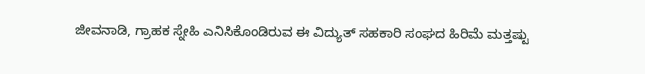ಜೀವನಾಡಿ, ಗ್ರಾಹಕ ಸ್ನೇಹಿ ಎನಿಸಿಕೊಂಡಿರುವ ಈ ವಿದ್ಯುತ್ ಸಹಕಾರಿ ಸಂಘದ ಹಿರಿಮೆ ಮತ್ತಷ್ಟು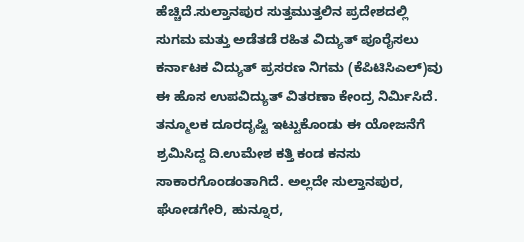ಹೆಚ್ಚಿದೆ.ಸುಲ್ತಾನಪುರ ಸುತ್ತಮುತ್ತಲಿನ ಪ್ರದೇಶದಲ್ಲಿ ಸುಗಮ ಮತ್ತು ಅಡೆತಡೆ ರಹಿತ ವಿದ್ಯುತ್ ಪೂರೈಸಲು ಕರ್ನಾಟಕ ವಿದ್ಯುತ್ ಪ್ರಸರಣ ನಿಗಮ (ಕೆಪಿಟಿಸಿಎಲ್)ವು ಈ ಹೊಸ ಉಪವಿದ್ಯುತ್ ವಿತರಣಾ ಕೇಂದ್ರ ನಿರ್ಮಿಸಿದೆ. ತನ್ಮೂಲಕ ದೂರದೃಷ್ಟಿ ಇಟ್ಟುಕೊಂಡು ಈ ಯೋಜನೆಗೆ ಶ್ರಮಿಸಿದ್ದ ದಿ.ಉಮೇಶ ಕತ್ತಿ ಕಂಡ ಕನಸು ಸಾಕಾರಗೊಂಡಂತಾಗಿದೆ. ಅಲ್ಲದೇ ಸುಲ್ತಾನಪುರ, ಘೋಡಗೇರಿ, ಹುನ್ನೂರ,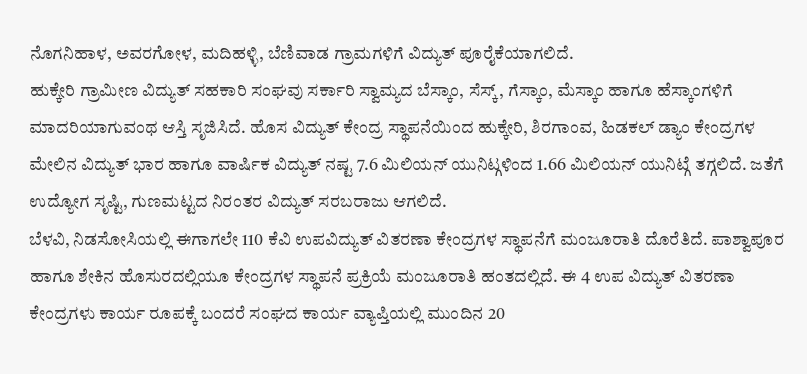ನೊಗನಿಹಾಳ, ಅವರಗೋಳ, ಮದಿಹಳ್ಳಿ, ಬೆಣಿವಾಡ ಗ್ರಾಮಗಳಿಗೆ ವಿದ್ಯುತ್ ಪೂರೈಕೆಯಾಗಲಿದೆ.
ಹುಕ್ಕೇರಿ ಗ್ರಾಮೀಣ ವಿದ್ಯುತ್ ಸಹಕಾರಿ ಸಂಘವು ಸರ್ಕಾರಿ ಸ್ವಾಮ್ಯದ ಬೆಸ್ಕಾಂ, ಸೆಸ್ಕ್, ಗೆಸ್ಕಾಂ, ಮೆಸ್ಕಾಂ ಹಾಗೂ ಹೆಸ್ಕಾಂಗಳಿಗೆ ಮಾದರಿಯಾಗುವಂಥ ಆಸ್ತಿ ಸೃಜಿಸಿದೆ. ಹೊಸ ವಿದ್ಯುತ್ ಕೇಂದ್ರ ಸ್ಥಾಪನೆಯಿಂದ ಹುಕ್ಕೇರಿ, ಶಿರಗಾಂವ, ಹಿಡಕಲ್ ಡ್ಯಾಂ ಕೇಂದ್ರಗಳ ಮೇಲಿನ ವಿದ್ಯುತ್ ಭಾರ ಹಾಗೂ ವಾರ್ಷಿಕ ವಿದ್ಯುತ್ ನಷ್ಟ 7.6 ಮಿಲಿಯನ್ ಯುನಿಟ್ಗಳಿಂದ 1.66 ಮಿಲಿಯನ್ ಯುನಿಟ್ಗೆ ತಗ್ಗಲಿದೆ. ಜತೆಗೆ ಉದ್ಯೋಗ ಸೃಷ್ಟಿ, ಗುಣಮಟ್ಟದ ನಿರಂತರ ವಿದ್ಯುತ್ ಸರಬರಾಜು ಆಗಲಿದೆ.
ಬೆಳವಿ, ನಿಡಸೋಸಿಯಲ್ಲಿ ಈಗಾಗಲೇ 110 ಕೆವಿ ಉಪವಿದ್ಯುತ್ ವಿತರಣಾ ಕೇಂದ್ರಗಳ ಸ್ಥಾಪನೆಗೆ ಮಂಜೂರಾತಿ ದೊರೆತಿದೆ. ಪಾಶ್ವಾಪೂರ ಹಾಗೂ ಶೇಕಿನ ಹೊಸುರದಲ್ಲಿಯೂ ಕೇಂದ್ರಗಳ ಸ್ಥಾಪನೆ ಪ್ರಕ್ರಿಯೆ ಮಂಜೂರಾತಿ ಹಂತದಲ್ಲಿದೆ. ಈ 4 ಉಪ ವಿದ್ಯುತ್ ವಿತರಣಾ ಕೇಂದ್ರಗಳು ಕಾರ್ಯ ರೂಪಕ್ಕೆ ಬಂದರೆ ಸಂಘದ ಕಾರ್ಯ ವ್ಯಾಪ್ತಿಯಲ್ಲಿ ಮುಂದಿನ 20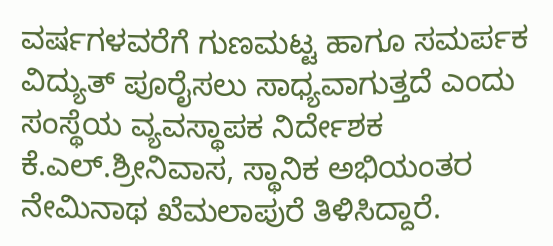ವರ್ಷಗಳವರೆಗೆ ಗುಣಮಟ್ಟ ಹಾಗೂ ಸಮರ್ಪಕ ವಿದ್ಯುತ್ ಪೂರೈಸಲು ಸಾಧ್ಯವಾಗುತ್ತದೆ ಎಂದು ಸಂಸ್ಥೆಯ ವ್ಯವಸ್ಥಾಪಕ ನಿರ್ದೇಶಕ ಕೆ.ಎಲ್.ಶ್ರೀನಿವಾಸ, ಸ್ಥಾನಿಕ ಅಭಿಯಂತರ ನೇಮಿನಾಥ ಖೆಮಲಾಪುರೆ ತಿಳಿಸಿದ್ದಾರೆ.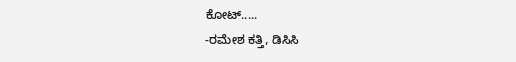ಕೋಟ್.....
-ರಮೇಶ ಕತ್ತಿ, ಡಿಸಿಸಿ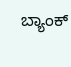ಬ್ಯಾಂಕ್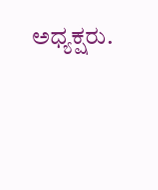ಅಧ್ಯಕ್ಷರು.